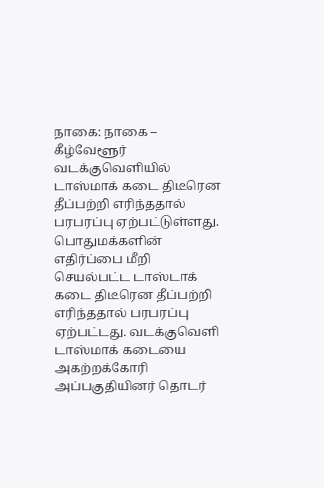நாகை: நாகை – கீழ்வேளூர் வடக்குவெளியில் டாஸ்மாக் கடை திடீரென தீப்பற்றி எரிந்ததால் பரபரப்பு ஏற்பட்டுள்ளது. பொதுமக்களின் எதிர்ப்பை மீறி செயல்பட்ட டாஸ்டாக் கடை திடீரென தீப்பற்றி எரிந்ததால் பரபரப்பு ஏற்பட்டது. வடக்குவெளி டாஸ்மாக் கடையை அகற்றக்கோரி அப்பகுதியினர் தொடர்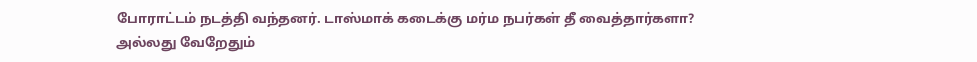போராட்டம் நடத்தி வந்தனர். டாஸ்மாக் கடைக்கு மர்ம நபர்கள் தீ வைத்தார்களா? அல்லது வேறேதும்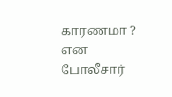காரணமா ? என போலீசார்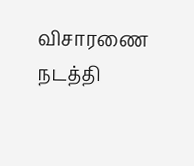விசாரணை நடத்தி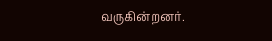வருகின்றனர்.